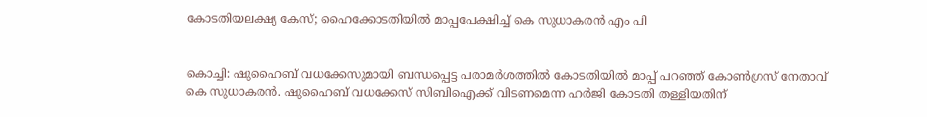കോടതിയലക്ഷ്യ കേസ്; ഹൈക്കോടതിയില്‍ മാപ്പപേക്ഷിച്ച് കെ സുധാകരന്‍ എം പി


കൊച്ചി: ഷുഹൈബ് വധക്കേസുമായി ബന്ധപ്പെട്ട പരാമര്‍ശത്തില്‍ കോടതിയില്‍ മാപ്പ് പറഞ്ഞ് കോണ്‍ഗ്രസ് നേതാവ് കെ സുധാകരന്‍. ഷുഹൈബ് വധക്കേസ് സിബിഐക്ക് വിടണമെന്ന ഹര്‍ജി കോടതി തള്ളിയതിന്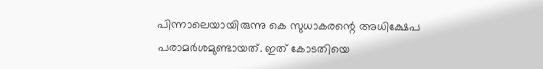പിന്നാലെയായിരുന്നു കെ സുധാകരന്റെ അധിക്ഷേപ പരാമര്‍ശമുണ്ടായത്. ഇത് കോടതിയെ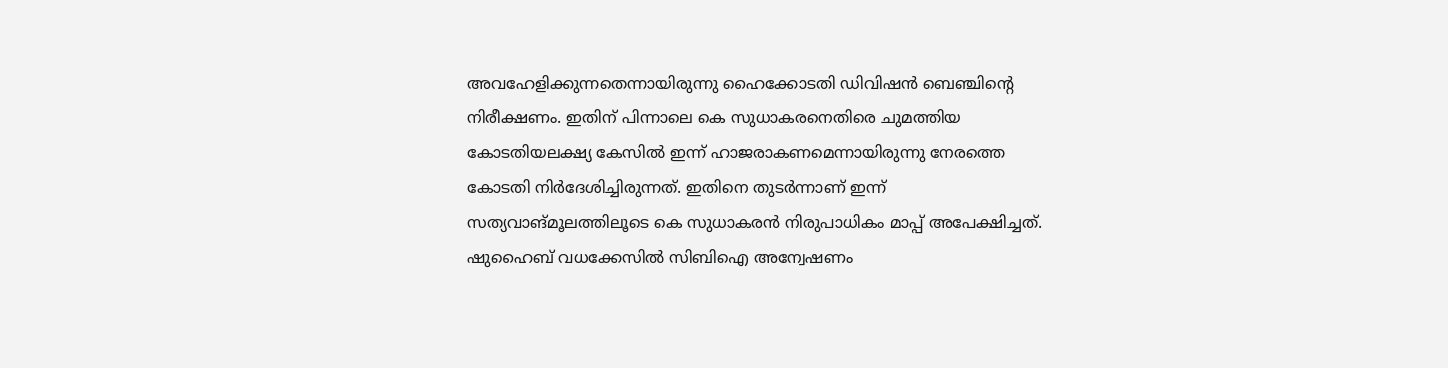അവഹേളിക്കുന്നതെന്നായിരുന്നു ഹൈക്കോടതി ഡിവിഷന്‍ ബെഞ്ചിന്റെ നിരീക്ഷണം. ഇതിന് പിന്നാലെ കെ സുധാകരനെതിരെ ചുമത്തിയ കോടതിയലക്ഷ്യ കേസില്‍ ഇന്ന് ഹാജരാകണമെന്നായിരുന്നു നേരത്തെ കോടതി നിര്‍ദേശിച്ചിരുന്നത്. ഇതിനെ തുടര്‍ന്നാണ് ഇന്ന് സത്യവാങ്മൂലത്തിലൂടെ കെ സുധാകരന്‍ നിരുപാധികം മാപ്പ് അപേക്ഷിച്ചത്. ഷുഹൈബ് വധക്കേസില്‍ സിബിഐ അന്വേഷണം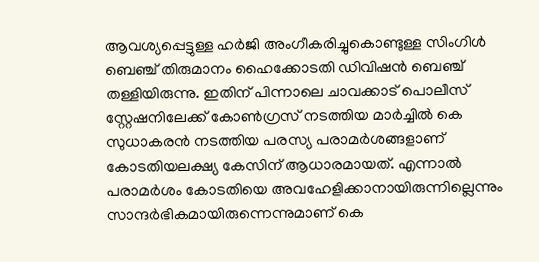ആവശ്യപ്പെട്ടുള്ള ഹര്‍ജി അംഗീകരിച്ചുകൊണ്ടുള്ള സിംഗിള്‍ ബെഞ്ച് തിരുമാനം ഹൈക്കോടതി ഡിവിഷന്‍ ബെഞ്ച് തള്ളിയിരുന്നു. ഇതിന് പിന്നാലെ ചാവക്കാട് പൊലീസ് സ്റ്റേഷനിലേക്ക് കോണ്‍ഗ്രസ് നടത്തിയ മാര്‍ച്ചില്‍ കെ സുധാകരന്‍ നടത്തിയ പരസ്യ പരാമര്‍ശങ്ങളാണ് കോടതിയലക്ഷ്യ കേസിന് ആധാരമായത്. എന്നാല്‍ പരാമര്‍ശം കോടതിയെ അവഹേളിക്കാനായിരുന്നില്ലെന്നും സാന്ദര്‍ഭികമായിരുന്നെന്നുമാണ് കെ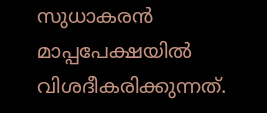സുധാകരന്‍ മാപ്പപേക്ഷയില്‍ വിശദീകരിക്കുന്നത്.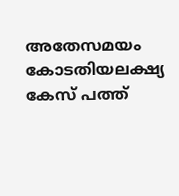അതേസമയം കോടതിയലക്ഷ്യ കേസ് പത്ത്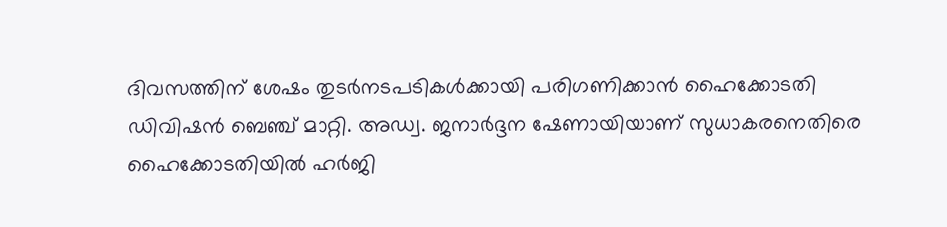ദിവസത്തിന് ശേഷം തുടര്‍നടപടികള്‍ക്കായി പരിഗണിക്കാന്‍ ഹൈക്കോടതി ഡിവിഷന്‍ ബെഞ്ച് മാറ്റി. അഡ്വ. ജനാര്‍ദ്ദന ഷേണായിയാണ് സുധാകരനെതിരെ ഹൈക്കോടതിയില്‍ ഹര്‍ജി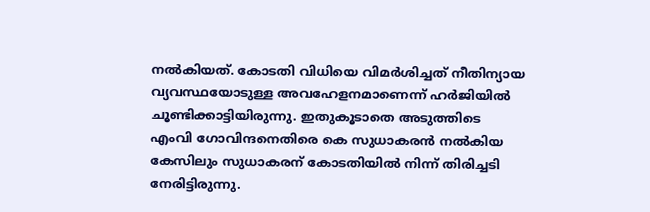നല്‍കിയത്. കോടതി വിധിയെ വിമര്‍ശിച്ചത് നീതിന്യായ വ്യവസ്ഥയോടുള്ള അവഹേളനമാണെന്ന് ഹര്‍ജിയില്‍ ചൂണ്ടിക്കാട്ടിയിരുന്നു. ഇതുകൂടാതെ അടുത്തിടെ എംവി ഗോവിന്ദനെതിരെ കെ സുധാകരന്‍ നല്‍കിയ കേസിലും സുധാകരന് കോടതിയില്‍ നിന്ന് തിരിച്ചടി നേരിട്ടിരുന്നു.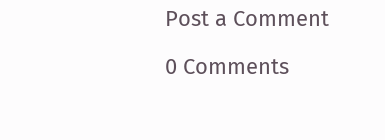Post a Comment

0 Comments